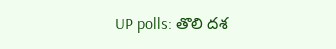UP polls: తొలి దశ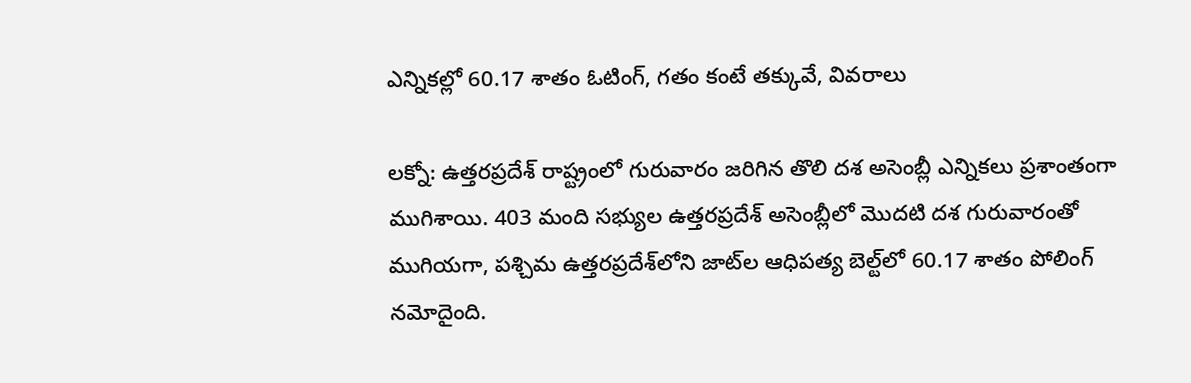ఎన్నికల్లో 60.17 శాతం ఓటింగ్, గతం కంటే తక్కువే, వివరాలు

లక్నో: ఉత్తరప్రదేశ్ రాష్ట్రంలో గురువారం జరిగిన తొలి దశ అసెంబ్లీ ఎన్నికలు ప్రశాంతంగా ముగిశాయి. 403 మంది సభ్యుల ఉత్తరప్రదేశ్ అసెంబ్లీలో మొదటి దశ గురువారంతో ముగియగా, పశ్చిమ ఉత్తరప్రదేశ్‌లోని జాట్‌ల ఆధిపత్య బెల్ట్‌లో 60.17 శాతం పోలింగ్ నమోదైంది.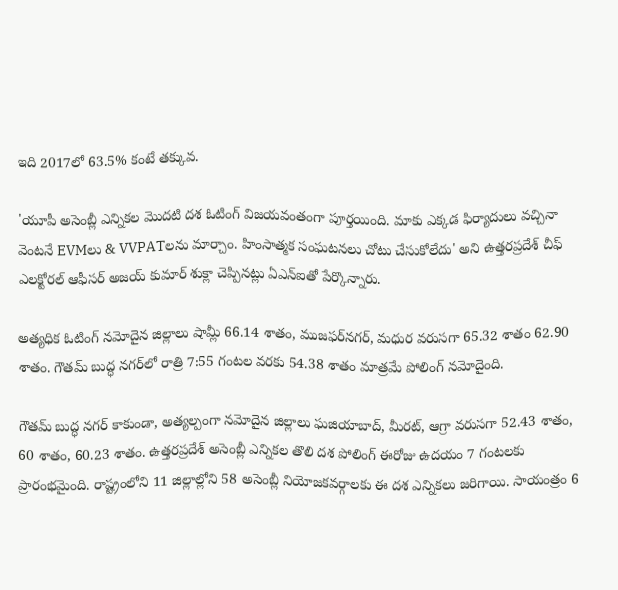ఇది 2017లో 63.5% కంటే తక్కువ.

'యూపీ అసెంబ్లీ ఎన్నికల మొదటి దశ ఓటింగ్ విజయవంతంగా పూర్తయింది. మాకు ఎక్కడ ఫిర్యాదులు వచ్చినా వెంటనే EVMలు & VVPATలను మార్చాం. హింసాత్మక సంఘటనలు చోటు చేసుకోలేదు' అని ఉత్తరప్రదేశ్ చీఫ్ ఎలక్టోరల్ ఆఫీసర్ అజయ్ కుమార్ శుక్లా చెప్పినట్లు ఏఎన్ఐతో పేర్కొన్నారు.

అత్యధిక ఓటింగ్ నమోదైన జిల్లాలు షామ్లీ 66.14 శాతం, ముజఫర్‌నగర్, మధుర వరుసగా 65.32 శాతం 62.90 శాతం. గౌతమ్ బుద్ధ నగర్‌లో రాత్రి 7:55 గంటల వరకు 54.38 శాతం మాత్రమే పోలింగ్ నమోదైంది.

గౌతమ్ బుద్ధ నగర్ కాకుండా, అత్యల్పంగా నమోదైన జిల్లాలు ఘజియాబాద్, మీరట్, ఆగ్రా వరుసగా 52.43 శాతం, 60 శాతం, 60.23 శాతం. ఉత్తరప్రదేశ్ అసెంబ్లీ ఎన్నికల తొలి దశ పోలింగ్ ఈరోజు ఉదయం 7 గంటలకు ప్రారంభమైంది. రాష్ట్రంలోని 11 జిల్లాల్లోని 58 అసెంబ్లీ నియోజకవర్గాలకు ఈ దశ ఎన్నికలు జరిగాయి. సాయంత్రం 6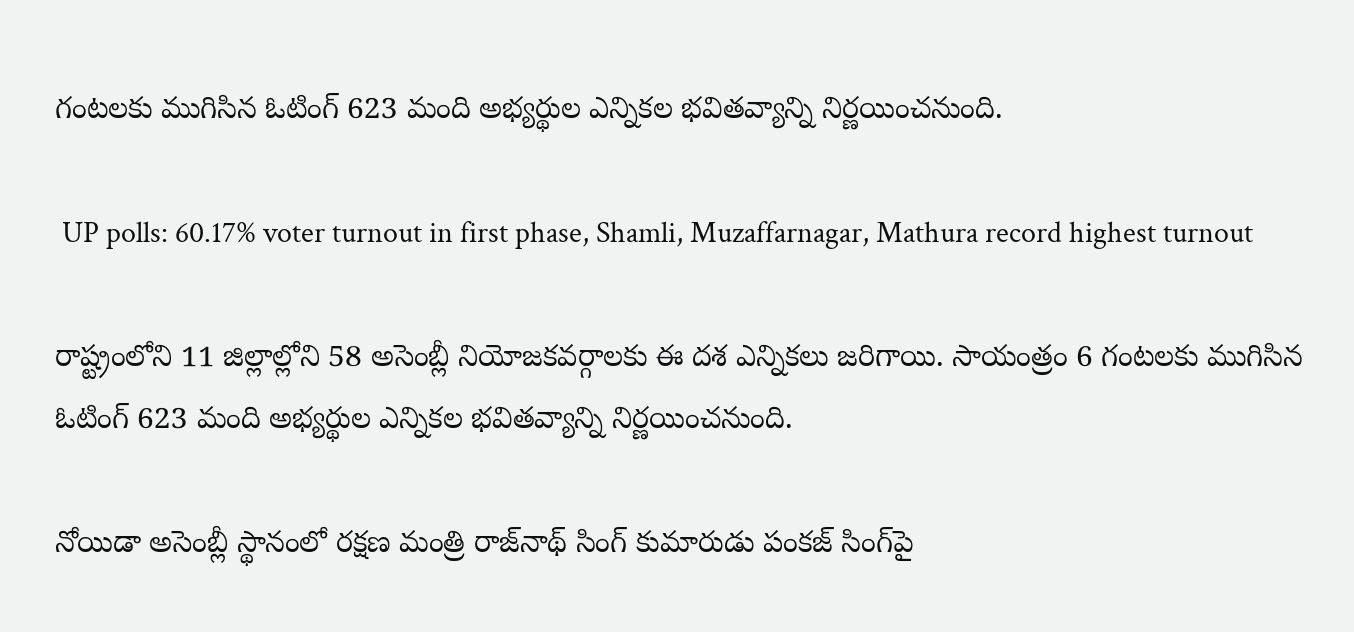గంటలకు ముగిసిన ఓటింగ్ 623 మంది అభ్యర్థుల ఎన్నికల భవితవ్యాన్ని నిర్ణయించనుంది.

 UP polls: 60.17% voter turnout in first phase, Shamli, Muzaffarnagar, Mathura record highest turnout

రాష్ట్రంలోని 11 జిల్లాల్లోని 58 అసెంబ్లీ నియోజకవర్గాలకు ఈ దశ ఎన్నికలు జరిగాయి. సాయంత్రం 6 గంటలకు ముగిసిన ఓటింగ్ 623 మంది అభ్యర్థుల ఎన్నికల భవితవ్యాన్ని నిర్ణయించనుంది.

నోయిడా అసెంబ్లీ స్థానంలో రక్షణ మంత్రి రాజ్‌నాథ్‌ సింగ్‌ కుమారుడు పంకజ్‌ సింగ్‌పై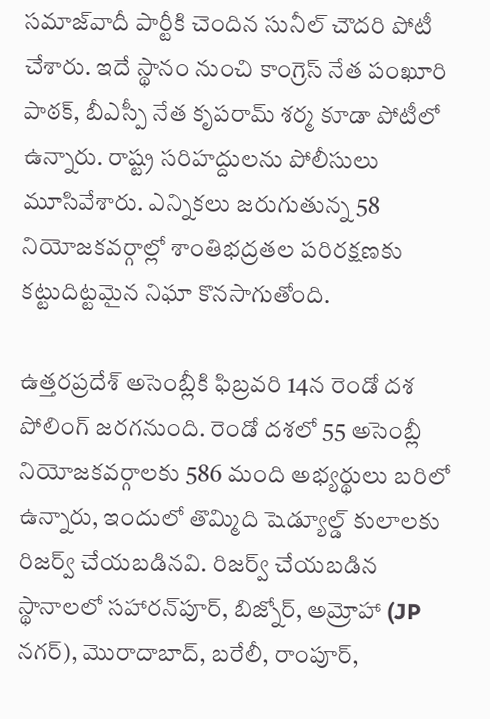సమాజ్‌వాదీ పార్టీకి చెందిన సునీల్‌ చౌదరి పోటీ చేశారు. ఇదే స్థానం నుంచి కాంగ్రెస్‌ నేత పంఖూరి పాఠక్‌, బీఎస్పీ నేత కృపరామ్‌ శర్మ కూడా పోటీలో ఉన్నారు. రాష్ట్ర సరిహద్దులను పోలీసులు మూసివేశారు. ఎన్నికలు జరుగుతున్న 58 నియోజకవర్గాల్లో శాంతిభద్రతల పరిరక్షణకు కట్టుదిట్టమైన నిఘా కొనసాగుతోంది.

ఉత్తరప్రదేశ్ అసెంబ్లీకి ఫిబ్రవరి 14న రెండో దశ పోలింగ్ జరగనుంది. రెండో దశలో 55 అసెంబ్లీ నియోజకవర్గాలకు 586 మంది అభ్యర్థులు బరిలో ఉన్నారు, ఇందులో తొమ్మిది షెడ్యూల్డ్ కులాలకు రిజర్వ్ చేయబడినవి. రిజర్వ్ చేయబడిన స్థానాలలో సహారన్‌పూర్, బిజ్నోర్, అమ్రోహా (JP నగర్), మొరాదాబాద్, బరేలీ, రాంపూర్,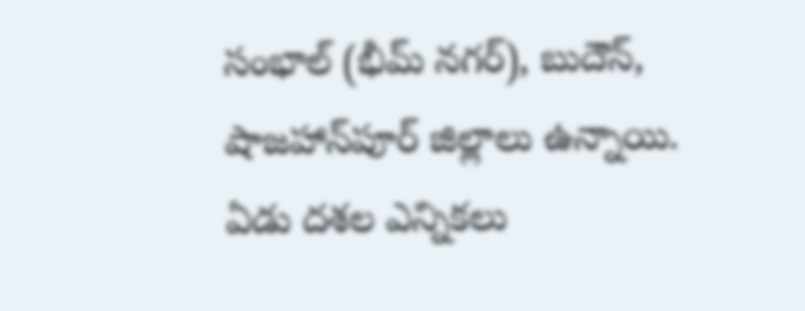సంభాల్ (భీమ్ నగర్), బుదౌన్, షాజహాన్‌పూర్ జిల్లాలు ఉన్నాయి. ఏడు దశల ఎన్నికలు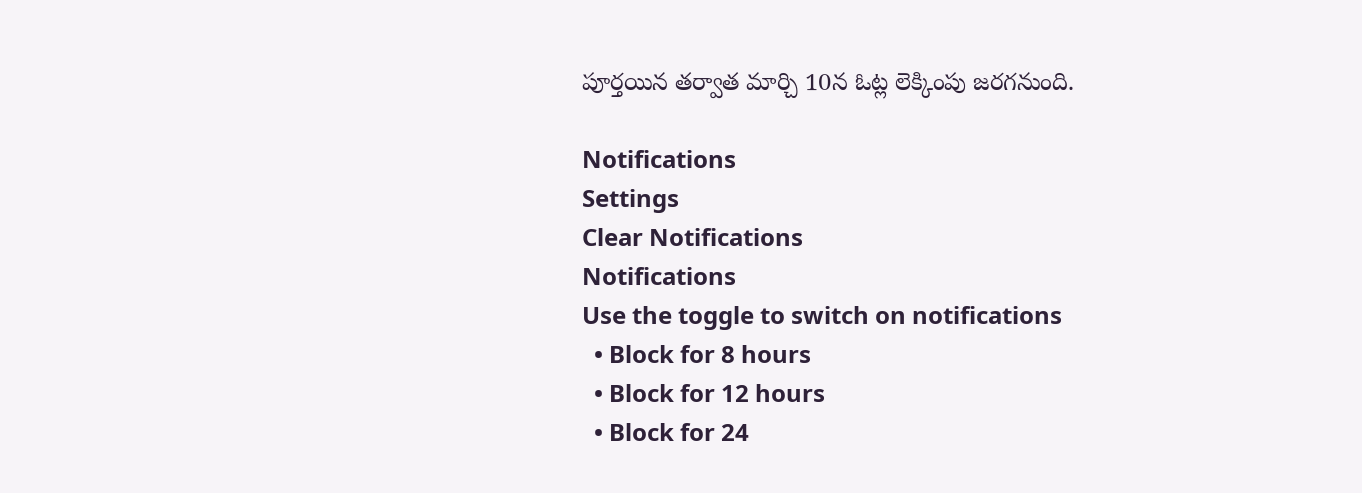పూర్తయిన తర్వాత మార్చి 10న ఓట్ల లెక్కింపు జరగనుంది.

Notifications
Settings
Clear Notifications
Notifications
Use the toggle to switch on notifications
  • Block for 8 hours
  • Block for 12 hours
  • Block for 24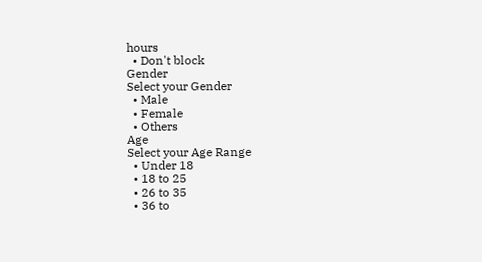hours
  • Don't block
Gender
Select your Gender
  • Male
  • Female
  • Others
Age
Select your Age Range
  • Under 18
  • 18 to 25
  • 26 to 35
  • 36 to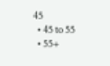45
  • 45 to 55
  • 55+